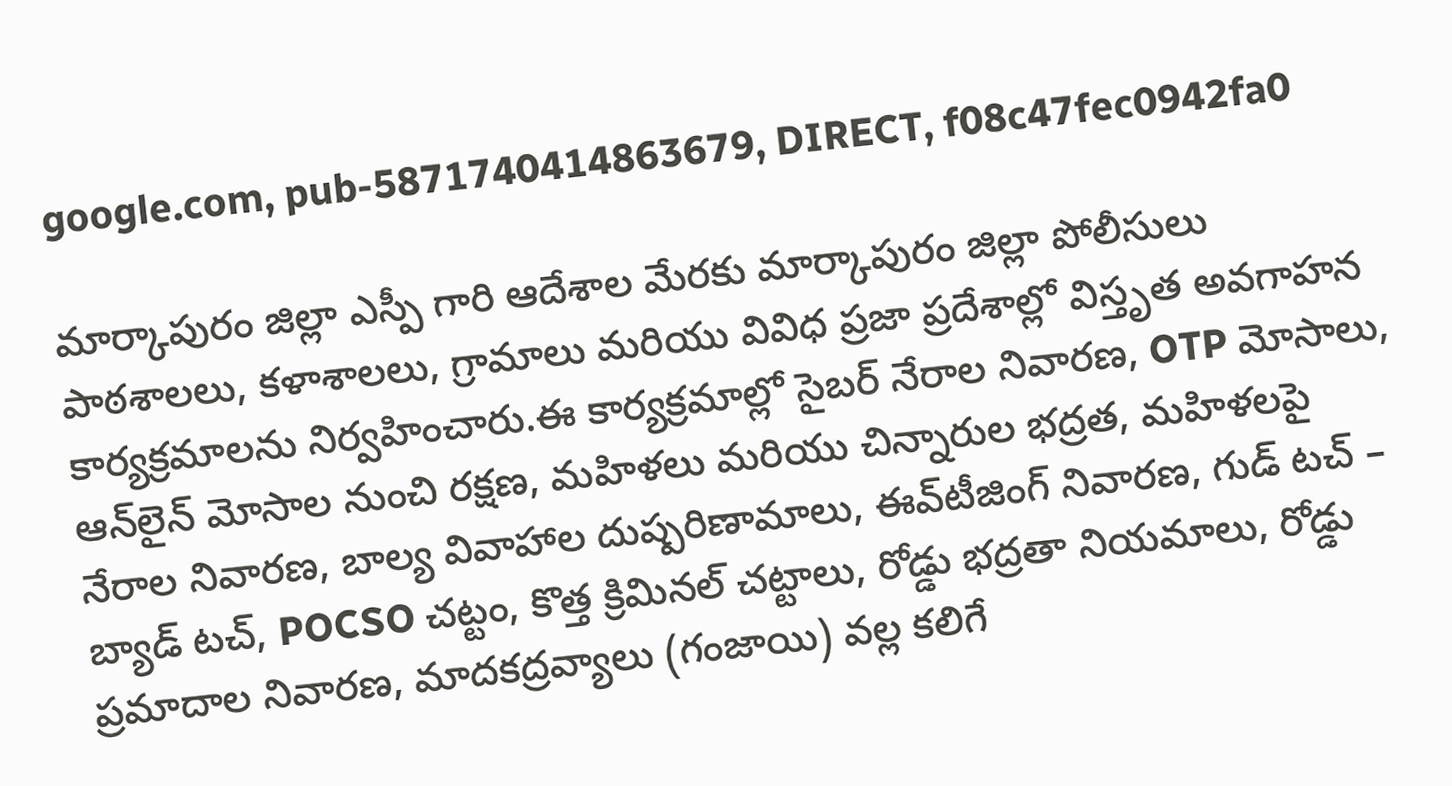google.com, pub-5871740414863679, DIRECT, f08c47fec0942fa0

మార్కాపురం జిల్లా ఎస్పీ గారి ఆదేశాల మేరకు మార్కాపురం జిల్లా పోలీసులు పాఠశాలలు, కళాశాలలు, గ్రామాలు మరియు వివిధ ప్రజా ప్రదేశాల్లో విస్తృత అవగాహన కార్యక్రమాలను నిర్వహించారు.ఈ కార్యక్రమాల్లో సైబర్ నేరాల నివారణ, OTP మోసాలు, ఆన్‌లైన్ మోసాల నుంచి రక్షణ, మహిళలు మరియు చిన్నారుల భద్రత, మహిళలపై నేరాల నివారణ, బాల్య వివాహాల దుష్పరిణామాలు, ఈవ్‌టీజింగ్ నివారణ, గుడ్ టచ్ – బ్యాడ్ టచ్, POCSO చట్టం, కొత్త క్రిమినల్ చట్టాలు, రోడ్డు భద్రతా నియమాలు, రోడ్డు ప్రమాదాల నివారణ, మాదకద్రవ్యాలు (గంజాయి) వల్ల కలిగే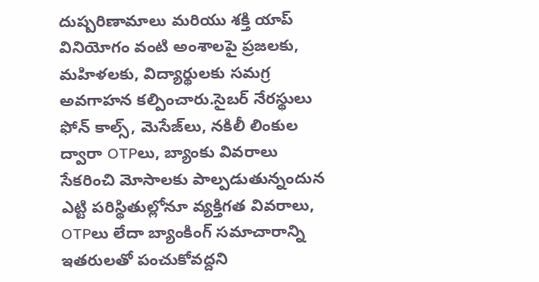దుష్పరిణామాలు మరియు శక్తి యాప్ వినియోగం వంటి అంశాలపై ప్రజలకు, మహిళలకు, విద్యార్థులకు సమగ్ర అవగాహన కల్పించారు.సైబర్ నేరస్థులు ఫోన్ కాల్స్, మెసేజ్‌లు, నకిలీ లింకుల ద్వారా OTPలు, బ్యాంకు వివరాలు సేకరించి మోసాలకు పాల్పడుతున్నందున ఎట్టి పరిస్థితుల్లోనూ వ్యక్తిగత వివరాలు, OTPలు లేదా బ్యాంకింగ్ సమాచారాన్ని ఇతరులతో పంచుకోవద్దని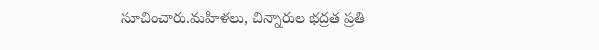సూచించారు.మహిళలు, చిన్నారుల భద్రత ప్రతి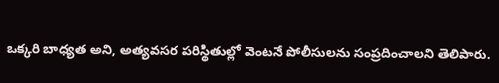ఒక్కరి బాధ్యత అని, అత్యవసర పరిస్థితుల్లో వెంటనే పోలీసులను సంప్రదించాలని తెలిపారు.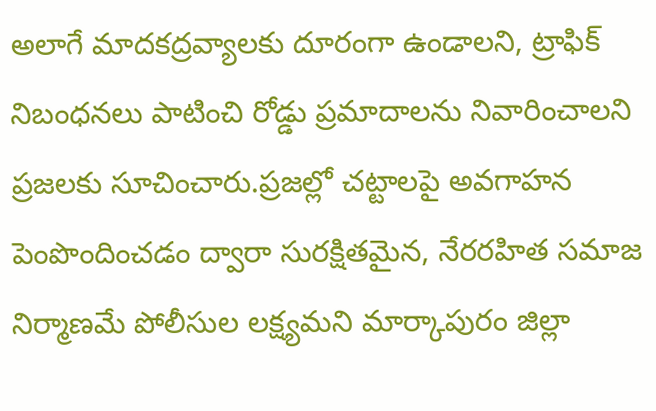అలాగే మాదకద్రవ్యాలకు దూరంగా ఉండాలని, ట్రాఫిక్ నిబంధనలు పాటించి రోడ్డు ప్రమాదాలను నివారించాలని ప్రజలకు సూచించారు.ప్రజల్లో చట్టాలపై అవగాహన పెంపొందించడం ద్వారా సురక్షితమైన, నేరరహిత సమాజ నిర్మాణమే పోలీసుల లక్ష్యమని మార్కాపురం జిల్లా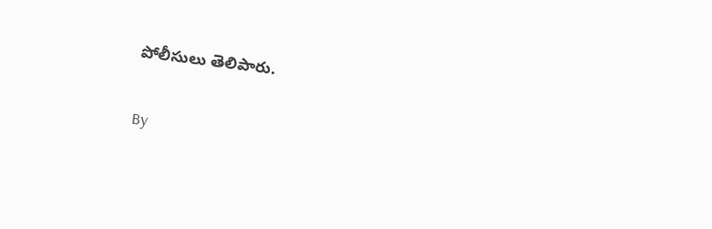పోలీసులు తెలిపారు.

By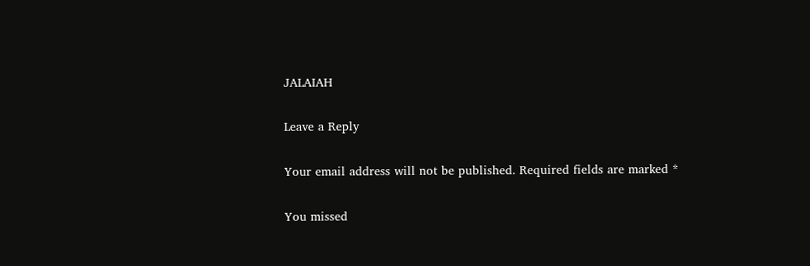JALAIAH

Leave a Reply

Your email address will not be published. Required fields are marked *

You missed